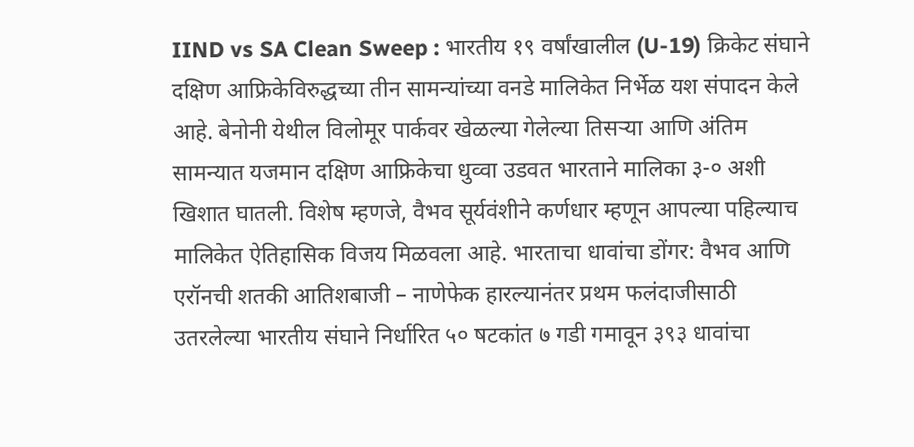IIND vs SA Clean Sweep : भारतीय १९ वर्षांखालील (U-19) क्रिकेट संघाने दक्षिण आफ्रिकेविरुद्धच्या तीन सामन्यांच्या वनडे मालिकेत निर्भेळ यश संपादन केले आहे. बेनोनी येथील विलोमूर पार्कवर खेळल्या गेलेल्या तिसऱ्या आणि अंतिम सामन्यात यजमान दक्षिण आफ्रिकेचा धुव्वा उडवत भारताने मालिका ३-० अशी खिशात घातली. विशेष म्हणजे, वैभव सूर्यवंशीने कर्णधार म्हणून आपल्या पहिल्याच मालिकेत ऐतिहासिक विजय मिळवला आहे. भारताचा धावांचा डोंगर: वैभव आणि एरॉनची शतकी आतिशबाजी – नाणेफेक हारल्यानंतर प्रथम फलंदाजीसाठी उतरलेल्या भारतीय संघाने निर्धारित ५० षटकांत ७ गडी गमावून ३९३ धावांचा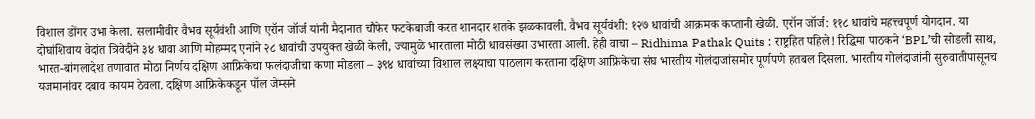विशाल डोंगर उभा केला. सलामीवीर वैभव सूर्यवंशी आणि एरॉन जॉर्ज यांनी मैदानात चौफेर फटकेबाजी करत शानदार शतके झळकावली. वैभव सूर्यवंशी: १२७ धावांची आक्रमक कप्तानी खेळी. एरॉन जॉर्ज: ११८ धावांचे महत्त्वपूर्ण योगदान. या दोघांशिवाय वेदांत त्रिवेदीने ३४ धावा आणि मोहम्मद एनांने २८ धावांची उपयुक्त खेळी केली, ज्यामुळे भारताला मोठी धावसंख्या उभारता आली. हेही वाचा – Ridhima Pathak Quits : राष्ट्रहित पहिले! रिद्धिमा पाठकने ‘BPL’ची सोडली साथ, भारत-बांगलादेश तणावात मोठा निर्णय दक्षिण आफ्रिकेचा फलंदाजीचा कणा मोडला – ३९४ धावांच्या विशाल लक्ष्याचा पाठलाग करताना दक्षिण आफ्रिकेचा संघ भारतीय गोलंदाजांसमोर पूर्णपणे हतबल दिसला. भारतीय गोलंदाजांनी सुरुवातीपासूनच यजमानांवर दबाव कायम ठेवला. दक्षिण आफ्रिकेकडून पॉल जेम्सने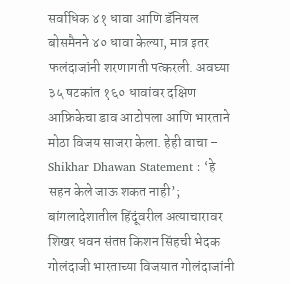सर्वाधिक ४१ धावा आणि डॅनियल बोसमैनने ४० धावा केल्या, मात्र इतर फलंदाजांनी शरणागती पत्करली. अवघ्या ३५ षटकांत १६० धावांवर दक्षिण आफ्रिकेचा डाव आटोपला आणि भारताने मोठा विजय साजरा केला. हेही वाचा – Shikhar Dhawan Statement : ‘हे सहन केले जाऊ शकत नाही’; बांगलादेशातील हिंदूंवरील अत्याचारावर शिखर धवन संतप्त किशन सिंहची भेदक गोलंदाजी भारताच्या विजयात गोलंदाजांनी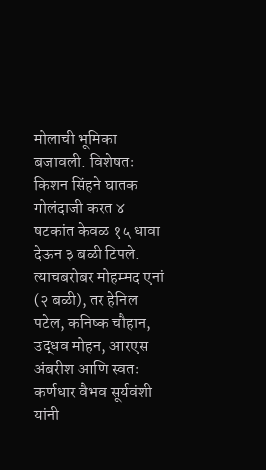मोलाची भूमिका बजावली. विशेषतः किशन सिंहने घातक गोलंदाजी करत ४ षटकांत केवळ १५ धावा देऊन ३ बळी टिपले. त्याचबरोबर मोहम्मद एनां (२ बळी), तर हेनिल पटेल, कनिष्क चौहान, उद्धव मोहन, आरएस अंबरीश आणि स्वतः कर्णधार वैभव सूर्यवंशी यांनी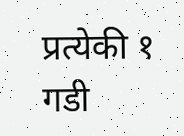प्रत्येकी १ गडी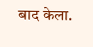बाद केला.